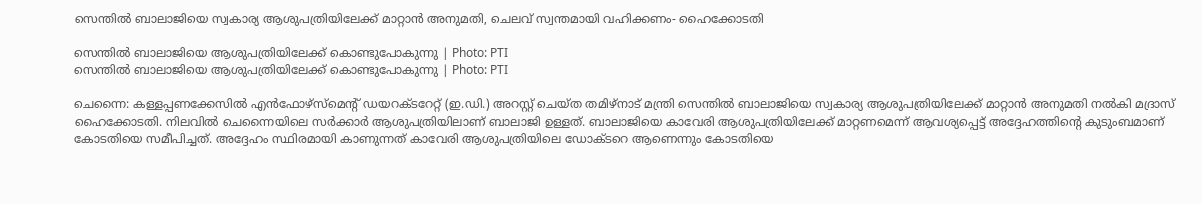സെന്തില്‍ ബാലാജിയെ സ്വകാര്യ ആശുപത്രിയിലേക്ക് മാറ്റാന്‍ അനുമതി, ചെലവ് സ്വന്തമായി വഹിക്കണം- ഹൈക്കോടതി

സെന്തില്‍ ബാലാജിയെ ആശുപത്രിയിലേക്ക് കൊണ്ടുപോകുന്നു | Photo: PTI
സെന്തില്‍ ബാലാജിയെ ആശുപത്രിയിലേക്ക് കൊണ്ടുപോകുന്നു | Photo: PTI

ചെന്നൈ: കള്ളപ്പണക്കേസില്‍ എന്‍ഫോഴ്‌സ്‌മെന്റ് ഡയറക്ടറേറ്റ് (ഇ.ഡി.) അറസ്റ്റ് ചെയ്ത തമിഴ്‌നാട് മന്ത്രി സെന്തില്‍ ബാലാജിയെ സ്വകാര്യ ആശുപത്രിയിലേക്ക് മാറ്റാന്‍ അനുമതി നല്‍കി മദ്രാസ് ഹൈക്കോടതി. നിലവില്‍ ചെന്നൈയിലെ സര്‍ക്കാര്‍ ആശുപത്രിയിലാണ് ബാലാജി ഉള്ളത്. ബാലാജിയെ കാവേരി ആശുപത്രിയിലേക്ക് മാറ്റണമെന്ന് ആവശ്യപ്പെട്ട് അദ്ദേഹത്തിന്റെ കുടുംബമാണ് കോടതിയെ സമീപിച്ചത്. അദ്ദേഹം സ്ഥിരമായി കാണുന്നത് കാവേരി ആശുപത്രിയിലെ ഡോക്ടറെ ആണെന്നും കോടതിയെ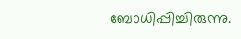ബോധിപ്പിച്ചിരുന്നു.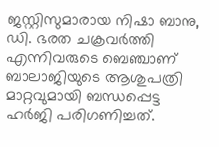ജസ്റ്റിസുമാരായ നിഷാ ബാനു, ഡി. ഭരത ചക്രവര്‍ത്തി എന്നിവരുടെ ബെഞ്ചാണ് ബാലാജിയുടെ ആശുപത്രി മാറ്റവുമായി ബന്ധപ്പെട്ട ഹര്‍ജി പരിഗണിച്ചത്.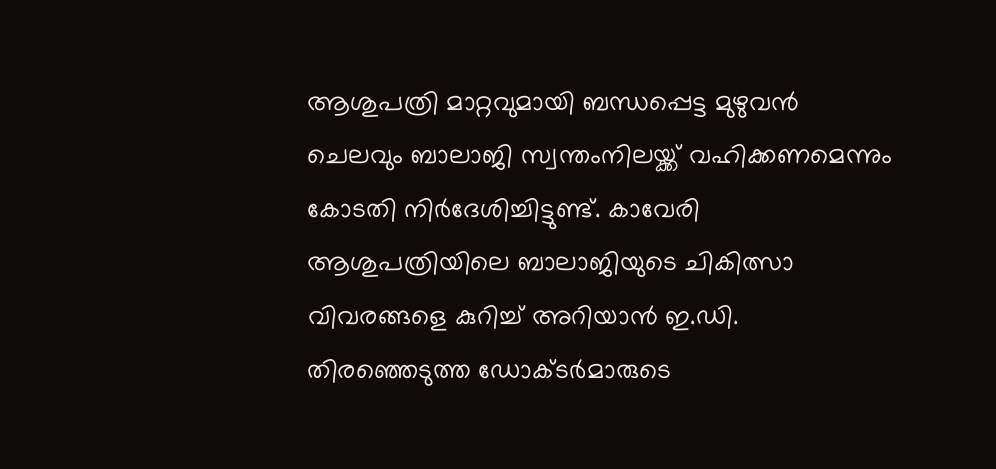ആശുപത്രി മാറ്റവുമായി ബന്ധപ്പെട്ട മുഴുവന്‍ ചെലവും ബാലാജി സ്വന്തംനിലയ്ക്ക് വഹിക്കണമെന്നും കോടതി നിര്‍ദേശിച്ചിട്ടുണ്ട്. കാവേരി ആശുപത്രിയിലെ ബാലാജിയുടെ ചികിത്സാ വിവരങ്ങളെ കുറിച്ച് അറിയാന്‍ ഇ.ഡി. തിരഞ്ഞെടുത്ത ഡോക്ടര്‍മാരുടെ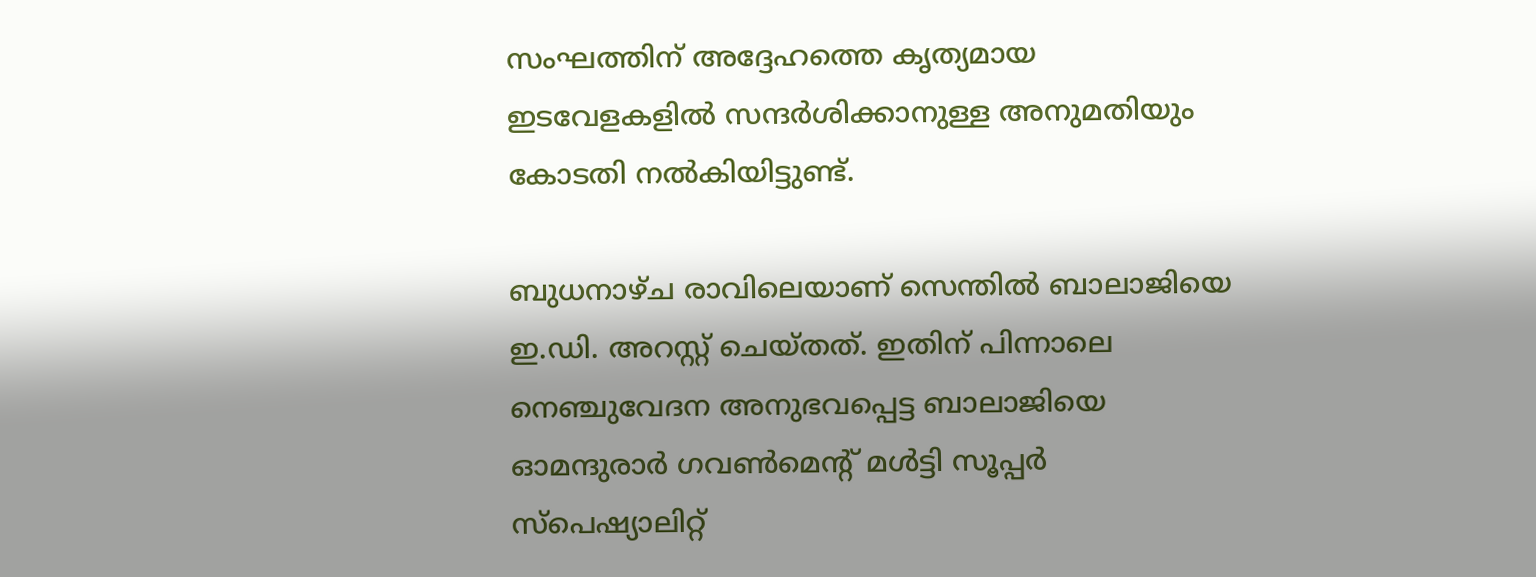സംഘത്തിന് അദ്ദേഹത്തെ കൃത്യമായ ഇടവേളകളില്‍ സന്ദര്‍ശിക്കാനുള്ള അനുമതിയും കോടതി നല്‍കിയിട്ടുണ്ട്.

ബുധനാഴ്ച രാവിലെയാണ് സെന്തില്‍ ബാലാജിയെ ഇ.ഡി. അറസ്റ്റ് ചെയ്തത്. ഇതിന് പിന്നാലെ നെഞ്ചുവേദന അനുഭവപ്പെട്ട ബാലാജിയെ ഓമന്ദുരാര്‍ ഗവണ്‍മെന്റ് മള്‍ട്ടി സൂപ്പര്‍ സ്‌പെഷ്യാലിറ്റ്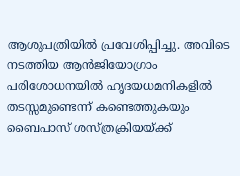ആശുപത്രിയില്‍ പ്രവേശിപ്പിച്ചു. അവിടെ നടത്തിയ ആന്‍ജിയോഗ്രാം പരിശോധനയില്‍ ഹൃദയധമനികളില്‍ തടസ്സമുണ്ടെന്ന് കണ്ടെത്തുകയും ബൈപാസ് ശസ്ത്രക്രിയയ്ക്ക്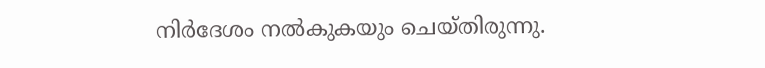നിര്‍ദേശം നല്‍കുകയും ചെയ്തിരുന്നു.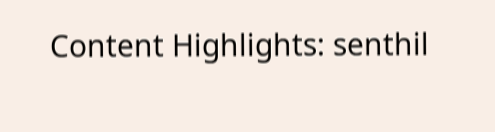Content Highlights: senthil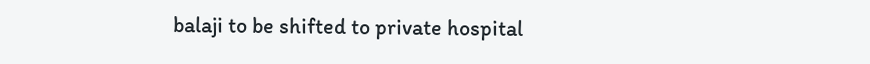balaji to be shifted to private hospital